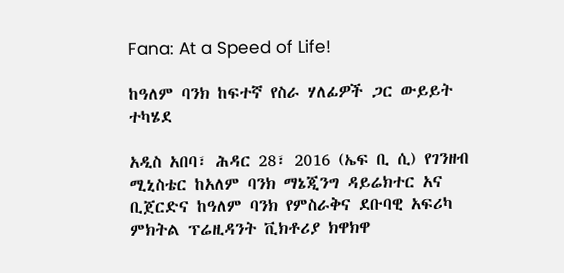Fana: At a Speed of Life!

ከዓለም ባንክ ከፍተኛ የስራ ሃለፊዎች ጋር ውይይት ተካሄደ

አዲስ አበባ፣ ሕዳር 28፣ 2016 (ኤፍ ቢ ሲ) የገንዘብ ሚኒስቴር ከአለም ባንክ ማኔጂንግ ዳይሬክተር አና ቢጀርድና ከዓለም ባንክ የምስራቅና ደቡባዊ አፍሪካ ምክትል ፕሬዚዳንት ቪክቶሪያ ክዋክዋ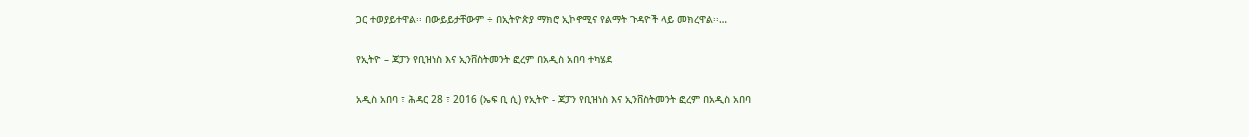ጋር ተወያይተዋል፡፡ በውይይታቸውም ÷ በኢትዮጵያ ማክሮ ኢኮኖሚና የልማት ጉዳዮች ላይ መክረዋል፡፡…

የኢትዮ – ጃፓን የቢዝነስ እና ኢንቨስትመንት ፎረም በአዲስ አበባ ተካሄደ

አዲስ አበባ ፣ ሕዳር 28 ፣ 2016 (ኤፍ ቢ ሲ) የኢትዮ - ጃፓን የቢዝነስ እና ኢንቨስትመንት ፎረም በአዲስ አበባ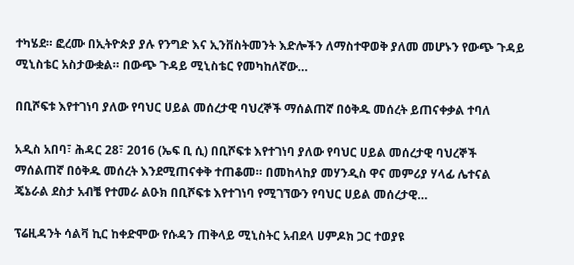ተካሄደ። ፎረሙ በኢትዮጵያ ያሉ የንግድ እና ኢንቨስትመንት እድሎችን ለማስተዋወቅ ያለመ መሆኑን የውጭ ጉዳይ ሚኒስቴር አስታውቋል። በውጭ ጉዳይ ሚኒስቴር የመካከለኛው…

በቢሾፍቱ እየተገነባ ያለው የባህር ሀይል መሰረታዊ ባህረኞች ማሰልጠኛ በዕቅዱ መሰረት ይጠናቀቃል ተባለ

አዲስ አበባ፣ ሕዳር 28፣ 2016 (ኤፍ ቢ ሲ) በቢሾፍቱ እየተገነባ ያለው የባህር ሀይል መሰረታዊ ባህረኞች ማሰልጠኛ በዕቅዱ መሰረት እንደሚጠናቀቅ ተጠቆመ። በመከላከያ መሃንዲስ ዋና መምሪያ ሃላፊ ሌተናል ጄኔራል ደስታ አብቼ የተመራ ልዑክ በቢሾፍቱ እየተገነባ የሚገኘውን የባህር ሀይል መሰረታዊ…

ፕሬዚዳንት ሳልቫ ኪር ከቀድሞው የሱዳን ጠቅላይ ሚኒስትር አብደላ ሀምዶክ ጋር ተወያዩ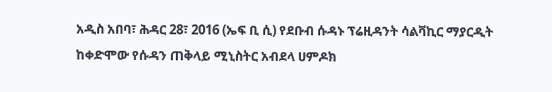አዲስ አበባ፣ ሕዳር 28፣ 2016 (ኤፍ ቢ ሲ) የደቡብ ሱዳኑ ፕሬዚዳንት ሳልቫኪር ማያርዲት ከቀድሞው የሱዳን ጠቅላይ ሚኒስትር አብደላ ሀምዶክ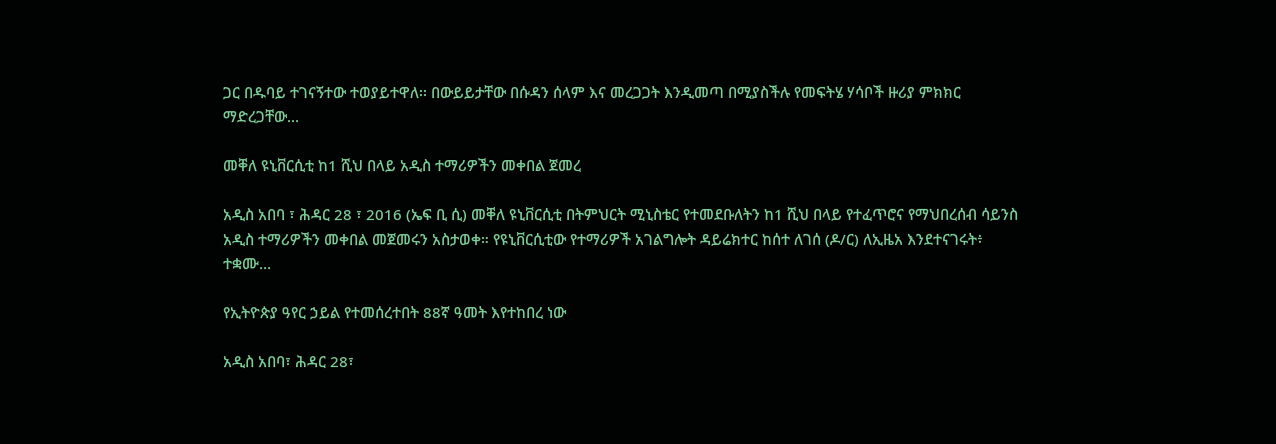ጋር በዱባይ ተገናኝተው ተወያይተዋለ፡፡ በውይይታቸው በሱዳን ሰላም እና መረጋጋት እንዲመጣ በሚያስችሉ የመፍትሄ ሃሳቦች ዙሪያ ምክክር ማድረጋቸው…

መቐለ ዩኒቨርሲቲ ከ1 ሺህ በላይ አዲስ ተማሪዎችን መቀበል ጀመረ

አዲስ አበባ ፣ ሕዳር 28 ፣ 2016 (ኤፍ ቢ ሲ) መቐለ ዩኒቨርሲቲ በትምህርት ሚኒስቴር የተመደቡለትን ከ1 ሺህ በላይ የተፈጥሮና የማህበረሰብ ሳይንስ አዲስ ተማሪዎችን መቀበል መጀመሩን አስታወቀ። የዩኒቨርሲቲው የተማሪዎች አገልግሎት ዳይሬክተር ከሰተ ለገሰ (ዶ/ር) ለኢዜአ እንደተናገሩት፥ ተቋሙ…

የኢትዮጵያ ዓየር ኃይል የተመሰረተበት 88ኛ ዓመት እየተከበረ ነው

አዲስ አበባ፣ ሕዳር 28፣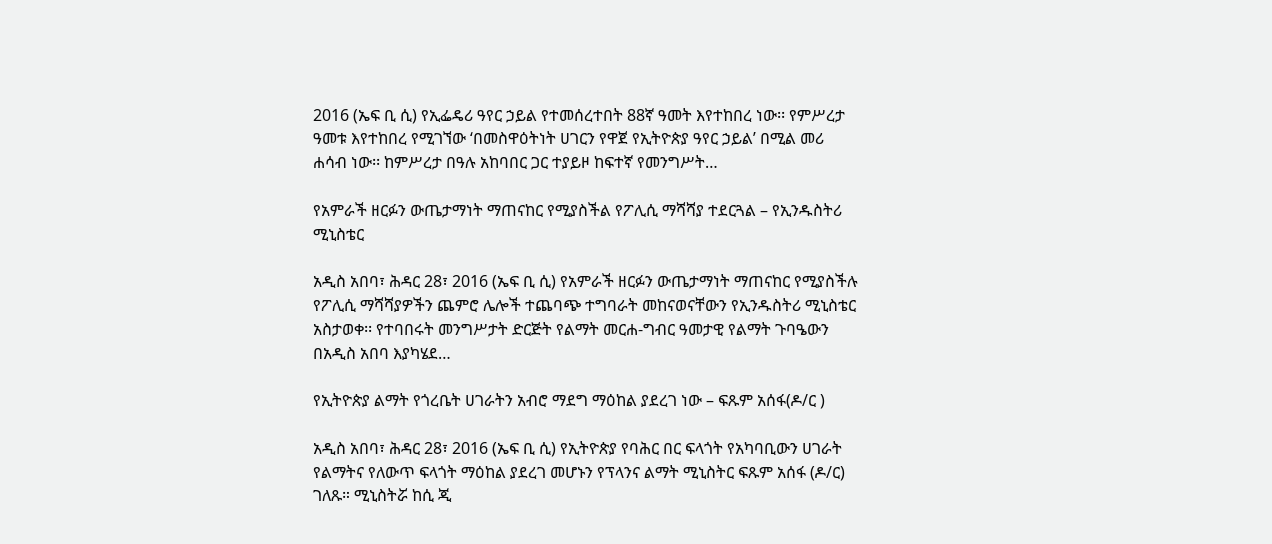2016 (ኤፍ ቢ ሲ) የኢፌዴሪ ዓየር ኃይል የተመሰረተበት 88ኛ ዓመት እየተከበረ ነው፡፡ የምሥረታ ዓመቱ እየተከበረ የሚገኘው ‘በመስዋዕትነት ሀገርን የዋጀ የኢትዮጵያ ዓየር ኃይል’ በሚል መሪ ሐሳብ ነው፡፡ ከምሥረታ በዓሉ አከባበር ጋር ተያይዞ ከፍተኛ የመንግሥት…

የአምራች ዘርፉን ውጤታማነት ማጠናከር የሚያስችል የፖሊሲ ማሻሻያ ተደርጓል – የኢንዱስትሪ ሚኒስቴር

አዲስ አበባ፣ ሕዳር 28፣ 2016 (ኤፍ ቢ ሲ) የአምራች ዘርፉን ውጤታማነት ማጠናከር የሚያስችሉ የፖሊሲ ማሻሻያዎችን ጨምሮ ሌሎች ተጨባጭ ተግባራት መከናወናቸውን የኢንዱስትሪ ሚኒስቴር አስታወቀ፡፡ የተባበሩት መንግሥታት ድርጅት የልማት መርሐ-ግብር ዓመታዊ የልማት ጉባዔውን በአዲስ አበባ እያካሄደ…

የኢትዮጵያ ልማት የጎረቤት ሀገራትን አብሮ ማደግ ማዕከል ያደረገ ነው – ፍጹም አሰፋ(ዶ/ር )

አዲስ አበባ፣ ሕዳር 28፣ 2016 (ኤፍ ቢ ሲ) የኢትዮጵያ የባሕር በር ፍላጎት የአካባቢውን ሀገራት የልማትና የለውጥ ፍላጎት ማዕከል ያደረገ መሆኑን የፕላንና ልማት ሚኒስትር ፍጹም አሰፋ (ዶ/ር) ገለጹ። ሚኒስትሯ ከሲ ጂ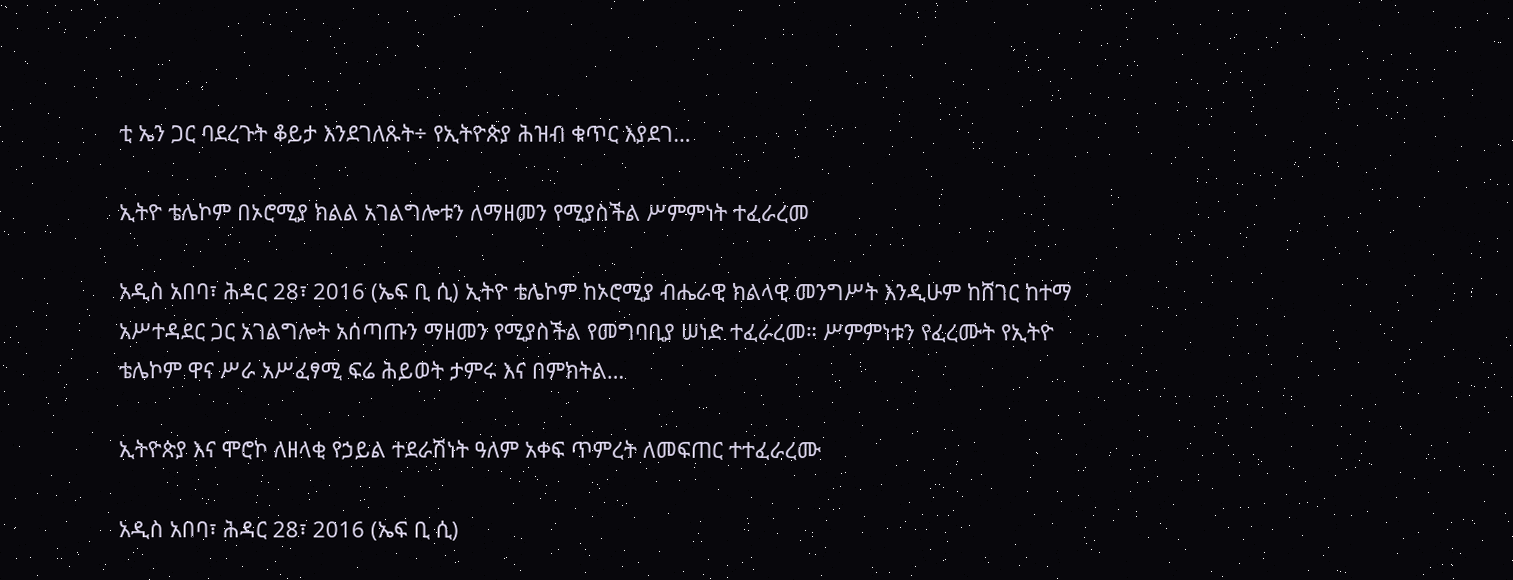ቲ ኤን ጋር ባደረጉት ቆይታ እንደገለጹት÷ የኢትዮጵያ ሕዝብ ቁጥር እያደገ…

ኢትዮ ቴሌኮም በኦሮሚያ ክልል አገልግሎቱን ለማዘመን የሚያስችል ሥምምነት ተፈራረመ

አዲስ አበባ፣ ሕዳር 28፣ 2016 (ኤፍ ቢ ሲ) ኢትዮ ቴሌኮም ከኦሮሚያ ብሔራዊ ክልላዊ መንግሥት እንዲሁም ከሸገር ከተማ አሥተዳደር ጋር አገልግሎት አሰጣጡን ማዘመን የሚያስችል የመግባቢያ ሠነድ ተፈራረመ። ሥምምነቱን የፈረሙት የኢትዮ ቴሌኮም ዋና ሥራ አሥፈፃሚ ፍሬ ሕይወት ታምሩ እና በምክትል…

ኢትዮጵያ እና ሞሮኮ ለዘላቂ የኃይል ተደራሽነት ዓለም አቀፍ ጥምረት ለመፍጠር ተተፈራረሙ

አዲስ አበባ፣ ሕዳር 28፣ 2016 (ኤፍ ቢ ሲ)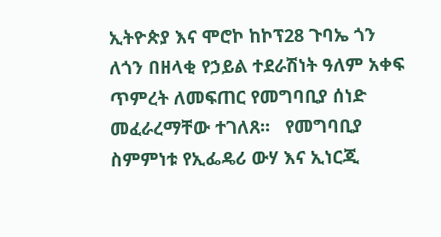ኢትዮጵያ እና ሞሮኮ ከኮፕ28 ጉባኤ ጎን ለጎን በዘላቂ የኃይል ተደራሽነት ዓለም አቀፍ ጥምረት ለመፍጠር የመግባቢያ ሰነድ መፈራረማቸው ተገለጸ፡፡   የመግባቢያ ስምምነቱ የኢፌዴሪ ውሃ እና ኢነርጂ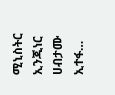ሚኒስትር ኢንጂነር ሀብታሙ ኢተፋ…